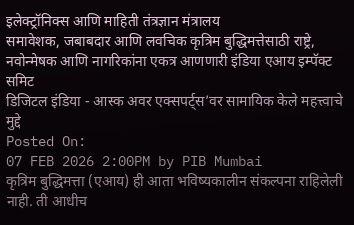इलेक्ट्रॉनिक्स आणि माहिती तंत्रज्ञान मंत्रालय
समावेशक, जबाबदार आणि लवचिक कृत्रिम बुद्धिमत्तेसाठी राष्ट्रे, नवोन्मेषक आणि नागरिकांना एकत्र आणणारी इंडिया एआय इम्पॅक्ट समिट
डिजिटल इंडिया - आस्क अवर एक्सपर्ट्स’वर सामायिक केले महत्त्वाचे मुद्दे
Posted On:
07 FEB 2026 2:00PM by PIB Mumbai
कृत्रिम बुद्धिमत्ता (एआय) ही आता भविष्यकालीन संकल्पना राहिलेली नाही. ती आधीच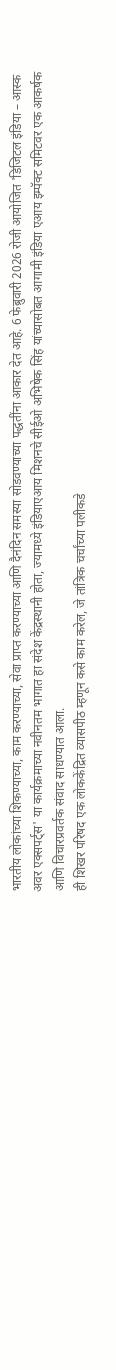भारतीय लोकांच्या शिकण्याच्या, काम करण्याच्या, सेवा प्राप्त करण्याच्या आणि दैनंदिन समस्या सोडवण्याच्या पद्धतींना आकार देत आहे. 6 फेब्रुवारी 2026 रोजी आयोजित 'डिजिटल इंडिया – आस्क अवर एक्सपर्ट्स' या कार्यक्रमाच्या नवीनतम भागात हा संदेश केंद्रस्थानी होता, ज्यामध्ये इंडियाएआय मिशनचे सीईओ अभिषेक सिंह यांच्यासोबत आगामी इंडिया एआय इम्पॅक्ट समिटवर एक आकर्षक आणि विचारप्रवर्तक संवाद साधण्यात आला.
ही शिखर परिषद एक लोककेंद्रित व्यासपीठ म्हणून कसे काम करेल, जे तांत्रिक चर्चांच्या पलीकडे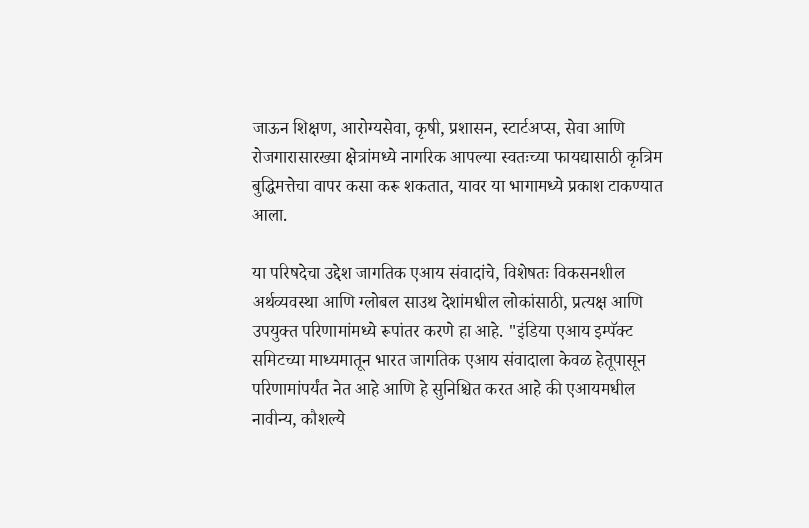जाऊन शिक्षण, आरोग्यसेवा, कृषी, प्रशासन, स्टार्टअप्स, सेवा आणि रोजगारासारख्या क्षेत्रांमध्ये नागरिक आपल्या स्वतःच्या फायद्यासाठी कृत्रिम बुद्धिमत्तेचा वापर कसा करू शकतात, यावर या भागामध्ये प्रकाश टाकण्यात आला.

या परिषदेचा उद्देश जागतिक एआय संवादांचे, विशेषतः विकसनशील अर्थव्यवस्था आणि ग्लोबल साउथ देशांमधील लोकांसाठी, प्रत्यक्ष आणि उपयुक्त परिणामांमध्ये रूपांतर करणे हा आहे. "इंडिया एआय इम्पॅक्ट समिटच्या माध्यमातून भारत जागतिक एआय संवादाला केवळ हेतूपासून परिणामांपर्यंत नेत आहे आणि हे सुनिश्चित करत आहे की एआयमधील नावीन्य, कौशल्ये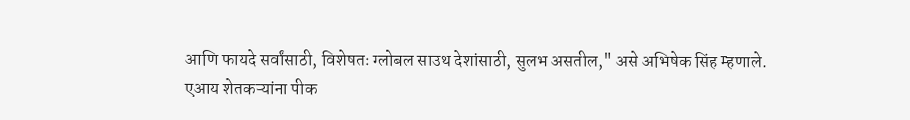आणि फायदे सर्वांसाठी, विशेषतः ग्लोबल साउथ देशांसाठी, सुलभ असतील," असे अभिषेक सिंह म्हणाले.
एआय शेतकऱ्यांना पीक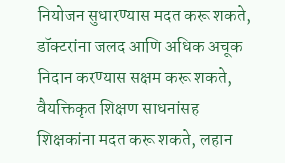नियोजन सुधारण्यास मदत करू शकते, डॉक्टरांना जलद आणि अधिक अचूक निदान करण्यास सक्षम करू शकते, वैयक्तिकृत शिक्षण साधनांसह शिक्षकांना मदत करू शकते, लहान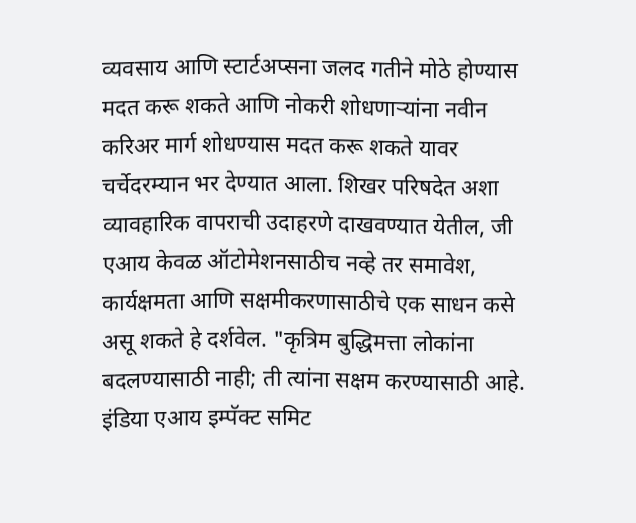व्यवसाय आणि स्टार्टअप्सना जलद गतीने मोठे होण्यास मदत करू शकते आणि नोकरी शोधणाऱ्यांना नवीन करिअर मार्ग शोधण्यास मदत करू शकते यावर चर्चेदरम्यान भर देण्यात आला. शिखर परिषदेत अशा व्यावहारिक वापराची उदाहरणे दाखवण्यात येतील, जी एआय केवळ ऑटोमेशनसाठीच नव्हे तर समावेश, कार्यक्षमता आणि सक्षमीकरणासाठीचे एक साधन कसे असू शकते हे दर्शवेल. "कृत्रिम बुद्धिमत्ता लोकांना बदलण्यासाठी नाही; ती त्यांना सक्षम करण्यासाठी आहे. इंडिया एआय इम्पॅक्ट समिट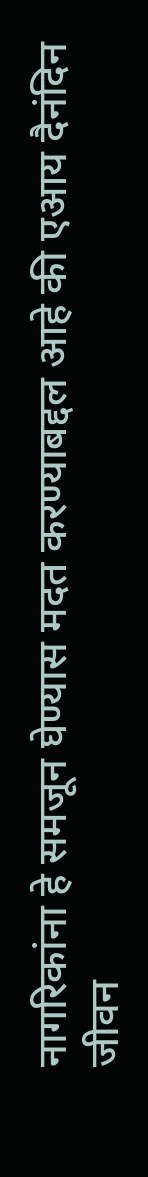नागरिकांना हे समजून घेण्यास मदत करण्याबद्दल आहे की एआय दैनंदिन जीवन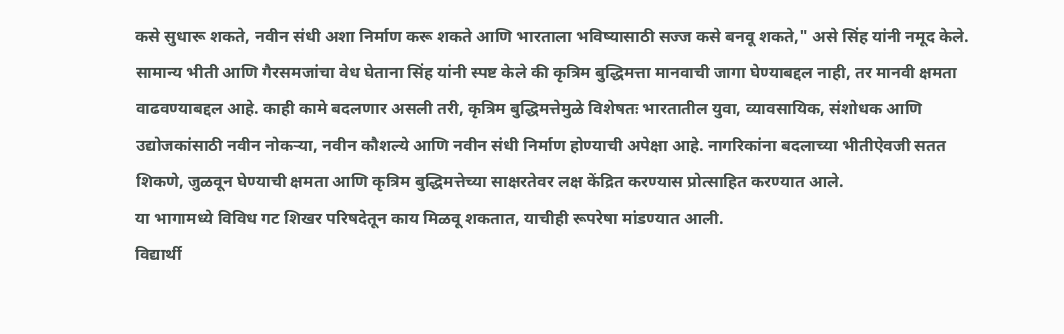कसे सुधारू शकते, नवीन संधी अशा निर्माण करू शकते आणि भारताला भविष्यासाठी सज्ज कसे बनवू शकते," असे सिंह यांनी नमूद केले.
सामान्य भीती आणि गैरसमजांचा वेध घेताना सिंह यांनी स्पष्ट केले की कृत्रिम बुद्धिमत्ता मानवाची जागा घेण्याबद्दल नाही, तर मानवी क्षमता वाढवण्याबद्दल आहे. काही कामे बदलणार असली तरी, कृत्रिम बुद्धिमत्तेमुळे विशेषतः भारतातील युवा, व्यावसायिक, संशोधक आणि उद्योजकांसाठी नवीन नोकऱ्या, नवीन कौशल्ये आणि नवीन संधी निर्माण होण्याची अपेक्षा आहे. नागरिकांना बदलाच्या भीतीऐवजी सतत शिकणे, जुळवून घेण्याची क्षमता आणि कृत्रिम बुद्धिमत्तेच्या साक्षरतेवर लक्ष केंद्रित करण्यास प्रोत्साहित करण्यात आले.
या भागामध्ये विविध गट शिखर परिषदेतून काय मिळवू शकतात, याचीही रूपरेषा मांडण्यात आली.
विद्यार्थी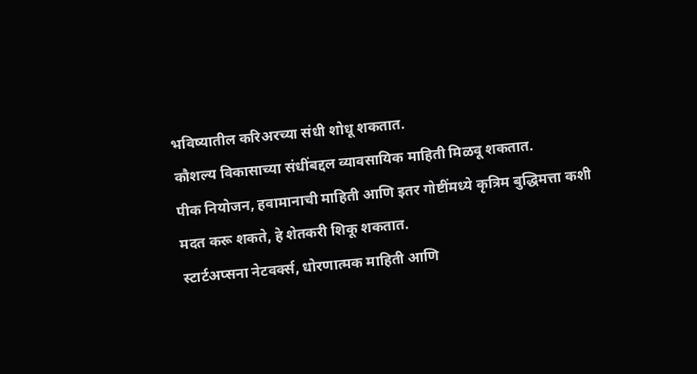भविष्यातील करिअरच्या संधी शोधू शकतात.
कौशल्य विकासाच्या संधींबद्दल व्यावसायिक माहिती मिळवू शकतात.
पीक नियोजन, हवामानाची माहिती आणि इतर गोष्टींमध्ये कृत्रिम बुद्धिमत्ता कशी मदत करू शकते, हे शेतकरी शिकू शकतात.
स्टार्टअप्सना नेटवर्क्स, धोरणात्मक माहिती आणि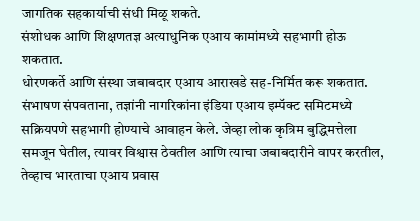जागतिक सहकार्याची संधी मिळू शकते.
संशोधक आणि शिक्षणतज्ञ अत्याधुनिक एआय कामांमध्ये सहभागी होऊ शकतात.
धोरणकर्ते आणि संस्था जबाबदार एआय आराखडे सह-निर्मित करू शकतात.
संभाषण संपवताना, तज्ञांनी नागरिकांना इंडिया एआय इम्पॅक्ट समिटमध्ये सक्रियपणे सहभागी होण्याचे आवाहन केले. जेव्हा लोक कृत्रिम बुद्धिमत्तेला समजून घेतील, त्यावर विश्वास ठेवतील आणि त्याचा जबाबदारीने वापर करतील, तेव्हाच भारताचा एआय प्रवास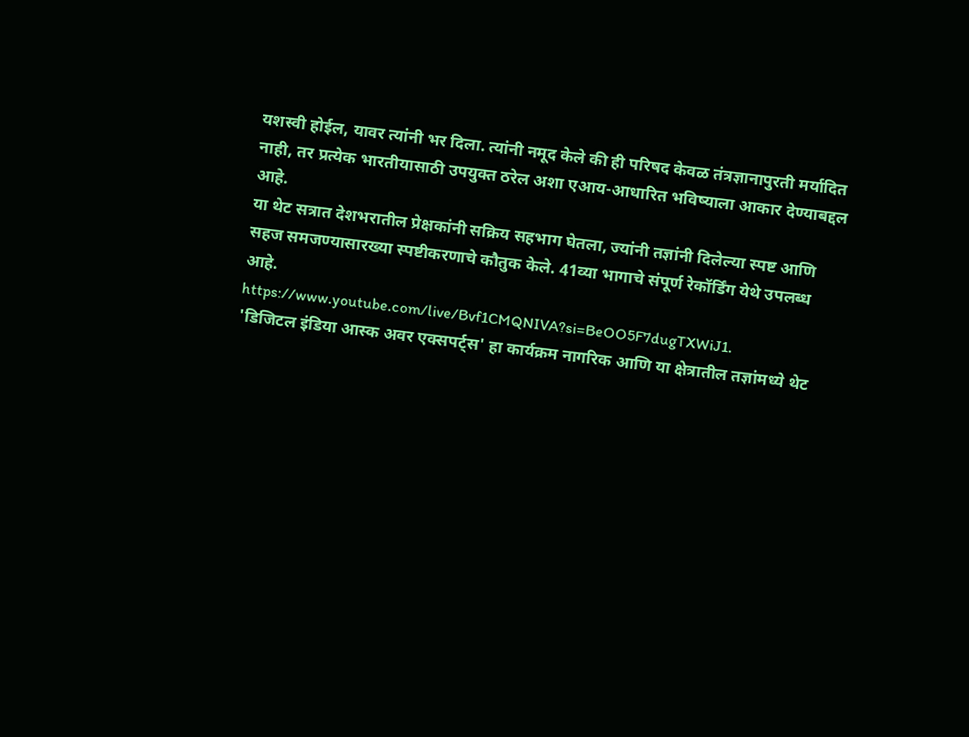यशस्वी होईल, यावर त्यांनी भर दिला. त्यांनी नमूद केले की ही परिषद केवळ तंत्रज्ञानापुरती मर्यादित नाही, तर प्रत्येक भारतीयासाठी उपयुक्त ठरेल अशा एआय-आधारित भविष्याला आकार देण्याबद्दल आहे.
या थेट सत्रात देशभरातील प्रेक्षकांनी सक्रिय सहभाग घेतला, ज्यांनी तज्ञांनी दिलेल्या स्पष्ट आणि सहज समजण्यासारख्या स्पष्टीकरणाचे कौतुक केले. 41व्या भागाचे संपूर्ण रेकॉर्डिंग येथे उपलब्ध आहे.
https://www.youtube.com/live/Bvf1CMQNIVA?si=BeOO5F7dugTXWiJ1.
'डिजिटल इंडिया आस्क अवर एक्सपर्ट्स' हा कार्यक्रम नागरिक आणि या क्षेत्रातील तज्ञांमध्ये थेट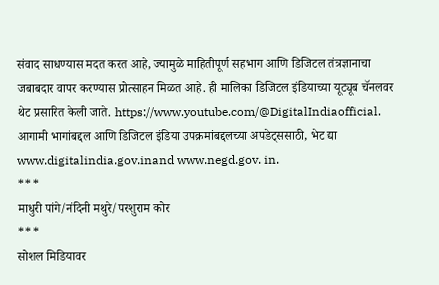संवाद साधण्यास मदत करत आहे, ज्यामुळे माहितीपूर्ण सहभाग आणि डिजिटल तंत्रज्ञानाचा जबाबदार वापर करण्यास प्रोत्साहन मिळत आहे. ही मालिका डिजिटल इंडियाच्या यूट्यूब चॅनलवर थेट प्रसारित केली जाते. https://www.youtube.com/@DigitalIndiaofficial.
आगामी भागांबद्दल आणि डिजिटल इंडिया उपक्रमांबद्दलच्या अपडेट्ससाठी, भेट द्या www.digitalindia.gov.inand www.negd.gov. in.
***
माधुरी पांगे/नंदिनी मथुरे/परशुराम कोर
***
सोशल मिडियावर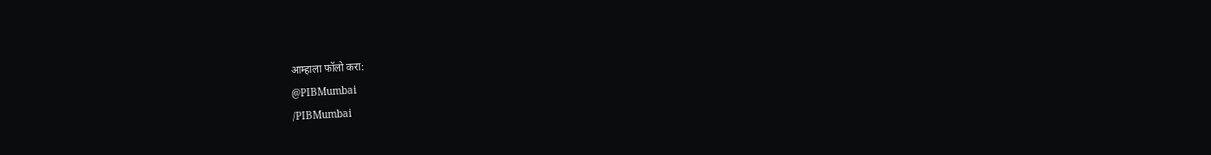आम्हाला फॉलो करा:
@PIBMumbai
/PIBMumbai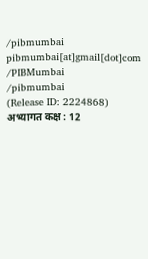/pibmumbai
pibmumbai[at]gmail[dot]com
/PIBMumbai
/pibmumbai
(Release ID: 2224868)
अभ्यागत कक्ष : 12